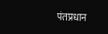पंतप्रधान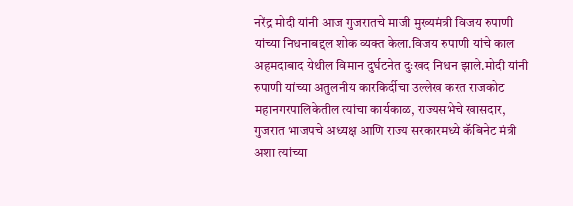नरेंद्र मोदी यांनी आज गुजरातचे माजी मुख्यमंत्री विजय रुपाणी यांच्या निधनाबद्दल शोक व्यक्त केला.विजय रुपाणी यांचे काल अहमदाबाद येथील विमान दुर्घटनेत दुःखद निधन झाले.मोदी यांनी  रुपाणी यांच्या अतुलनीय कारकिर्दीचा उल्लेख करत राजकोट महानगरपालिकेतील त्यांचा कार्यकाळ, राज्यसभेचे खासदार, गुजरात भाजपचे अध्यक्ष आणि राज्य सरकारमध्ये कॅबिनेट मंत्री अशा त्यांच्या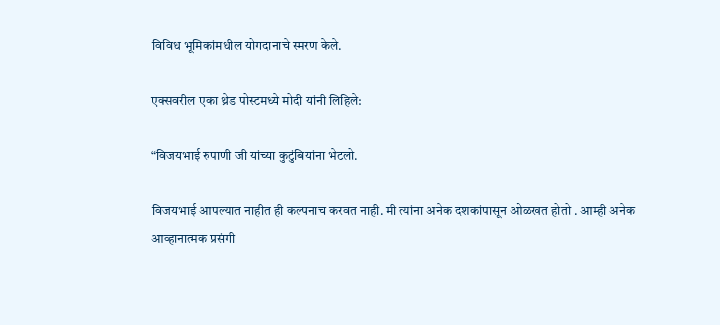विविध भूमिकांमधील योगदानाचे स्मरण केले.

एक्सवरील एका थ्रेड पोस्टमध्ये मोदी यांनी लिहिले:

“विजयभाई रुपाणी जी यांच्या कुटुंबियांना भेटलो.

विजयभाई आपल्यात नाहीत ही कल्पनाच करवत नाही. मी त्यांना अनेक दशकांपासून ओळखत होतो . आम्ही अनेक आव्हानात्मक प्रसंगी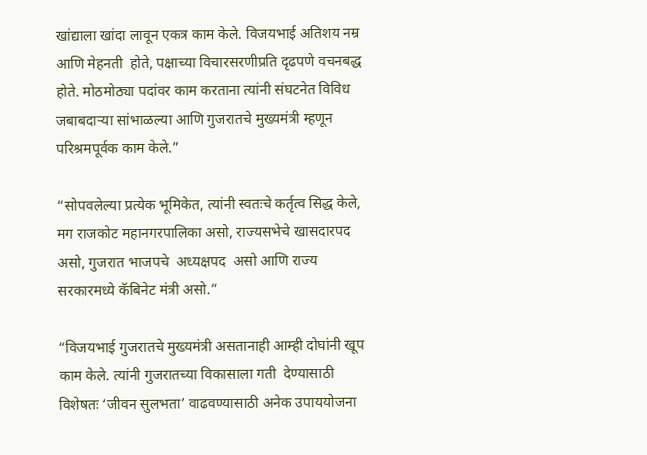खांद्याला खांदा लावून एकत्र काम केले. विजयभाई अतिशय नम्र आणि मेहनती  होते, पक्षाच्या विचारसरणीप्रति दृढपणे वचनबद्ध होते. मोठमोठ्या पदांवर काम करताना त्यांनी संघटनेत विविध जबाबदाऱ्या सांभाळल्या आणि गुजरातचे मुख्यमंत्री म्हणून परिश्रमपूर्वक काम केले.”

“सोपवलेल्या प्रत्येक भूमिकेत, त्यांनी स्वतःचे कर्तृत्व सिद्ध केले, मग राजकोट महानगरपालिका असो, राज्यसभेचे खासदारपद असो, गुजरात भाजपचे  अध्यक्षपद  असो आणि राज्य सरकारमध्ये कॅबिनेट मंत्री असो.”

“विजयभाई गुजरातचे मुख्यमंत्री असतानाही आम्ही दोघांनी खूप काम केले. त्यांनी गुजरातच्या विकासाला गती  देण्यासाठी विशेषतः ‘जीवन सुलभता’ वाढवण्यासाठी अनेक उपाययोजना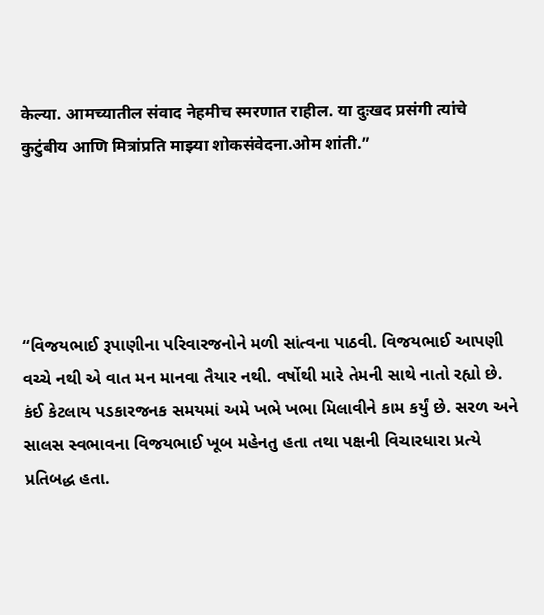केल्या. आमच्यातील संवाद नेहमीच स्मरणात राहील. या दुःखद प्रसंगी त्यांचे कुटुंबीय आणि मित्रांप्रति माझ्या शोकसंवेदना.ओम शांती.”





“વિજયભાઈ રૂપાણીના પરિવારજનોને મળી સાંત્વના પાઠવી. વિજયભાઈ આપણી વચ્ચે નથી એ વાત મન માનવા તૈયાર નથી. વર્ષોથી મારે તેમની સાથે નાતો રહ્યો છે. કંઈ કેટલાય પડકારજનક સમયમાં અમે ખભે ખભા મિલાવીને કામ કર્યું છે. સરળ અને સાલસ સ્વભાવના વિજયભાઈ ખૂબ મહેનતુ હતા તથા પક્ષની વિચારધારા પ્રત્યે પ્રતિબદ્ધ હતા.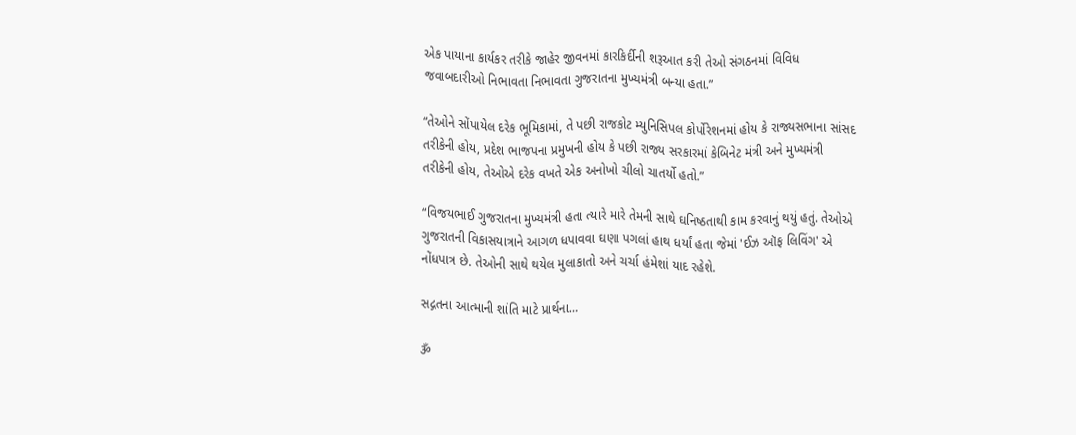એક પાયાના કાર્યકર તરીકે જાહેર જીવનમાં કારકિર્દીની શરૂઆત કરી તેઓ સંગઠનમાં વિવિધ જવાબદારીઓ નિભાવતા નિભાવતા ગુજરાતના મુખ્યમંત્રી બન્યા હતા.”

“તેઓને સોંપાયેલ દરેક ભૂમિકામાં, તે પછી રાજકોટ મ્યુનિસિપલ કોર્પોરેશનમાં હોય કે રાજ્યસભાના સાંસદ તરીકેની હોય, પ્રદેશ ભાજપના પ્રમુખની હોય કે પછી રાજ્ય સરકારમાં કેબિનેટ મંત્રી અને મુખ્યમંત્રી તરીકેની હોય, તેઓએ દરેક વખતે એક અનોખો ચીલો ચાતર્યો હતો.”

“વિજયભાઈ ગુજરાતના મુખ્યમંત્રી હતા ત્યારે મારે તેમની સાથે ઘનિષ્ઠતાથી કામ કરવાનું થયું હતું. તેઓએ ગુજરાતની વિકાસયાત્રાને આગળ ધપાવવા ઘણા પગલાં હાથ ધર્યાં હતા જેમાં 'ઈઝ ઑફ લિવિંગ' એ નોંધપાત્ર છે. તેઓની સાથે થયેલ મુલાકાતો અને ચર્ચા હંમેશાં યાદ રહેશે.

સદ્ગતના આત્માની શાંતિ માટે પ્રાર્થના…

ૐ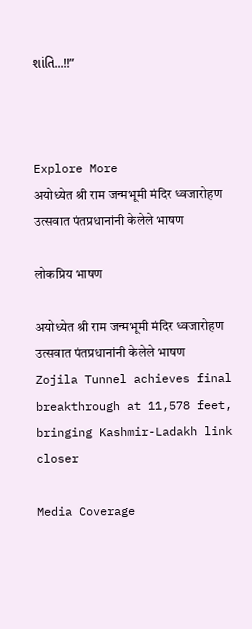શાંતિ...!!”



Explore More
अयोध्येत श्री राम जन्मभूमी मंदिर ध्वजारोहण उत्सवात पंतप्रधानांनी केलेले भाषण

लोकप्रिय भाषण

अयोध्येत श्री राम जन्मभूमी मंदिर ध्वजारोहण उत्सवात पंतप्रधानांनी केलेले भाषण
Zojila Tunnel achieves final breakthrough at 11,578 feet, bringing Kashmir-Ladakh link closer

Media Coverage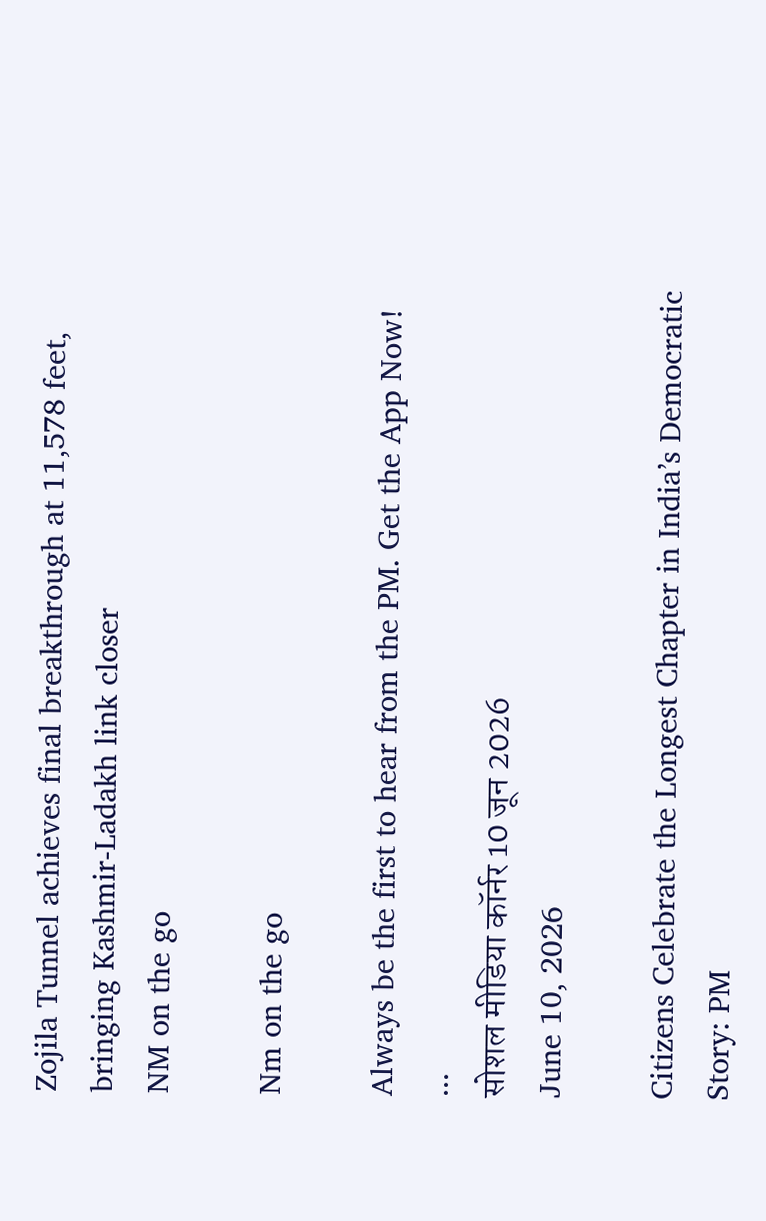Zojila Tunnel achieves final breakthrough at 11,578 feet, bringing Kashmir-Ladakh link closer
NM on the go

Nm on the go

Always be the first to hear from the PM. Get the App Now!
...
सोशल मीडिया कॉर्नर 10 जून 2026
June 10, 2026

Citizens Celebrate the Longest Chapter in India’s Democratic Story: PM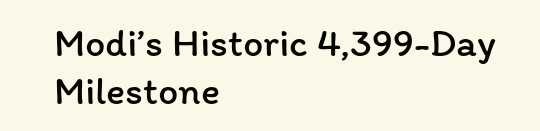Modi’s Historic 4,399-Day Milestone